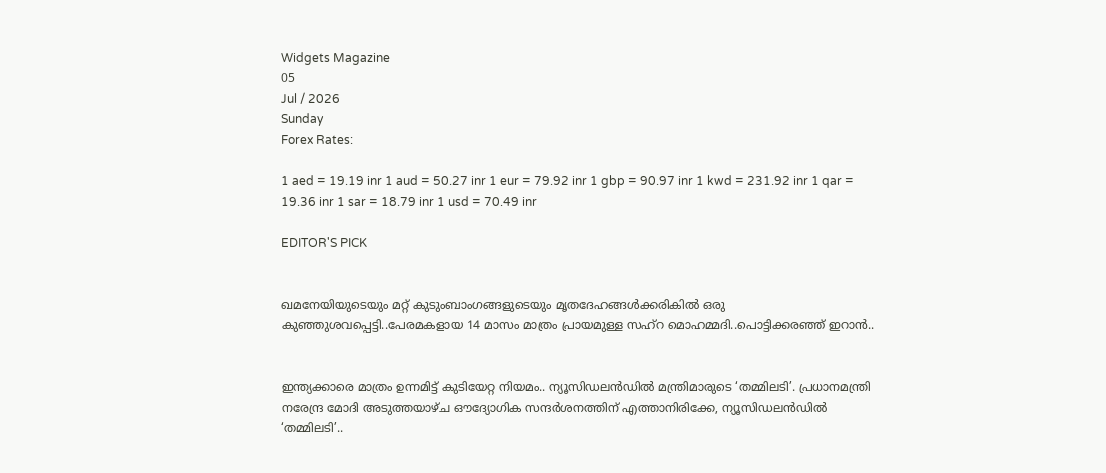Widgets Magazine
05
Jul / 2026
Sunday
Forex Rates:

1 aed = 19.19 inr 1 aud = 50.27 inr 1 eur = 79.92 inr 1 gbp = 90.97 inr 1 kwd = 231.92 inr 1 qar = 19.36 inr 1 sar = 18.79 inr 1 usd = 70.49 inr

EDITOR'S PICK


ഖമനേയിയുടെയും മറ്റ് കുടുംബാംഗങ്ങളുടെയും മൃതദേഹങ്ങൾക്കരികിൽ ഒരു കുഞ്ഞുശവപ്പെട്ടി..പേരമകളായ 14 മാസം മാത്രം പ്രായമുള്ള സഹ്റ മൊഹമ്മദി..പൊട്ടിക്കരഞ്ഞ് ഇറാൻ..


ഇന്ത്യക്കാരെ മാത്രം ഉന്നമിട്ട് കുടിയേറ്റ നിയമം.. ന്യൂസിഡലൻഡിൽ മന്ത്രിമാരുടെ ‘തമ്മിലടി’. പ്രധാനമന്ത്രി നരേന്ദ്ര മോദി അടുത്തയാഴ്ച ഔദ്യോഗിക സന്ദർശനത്തിന് എത്താനിരിക്കേ, ന്യൂസിഡലൻഡിൽ ‘തമ്മിലടി’..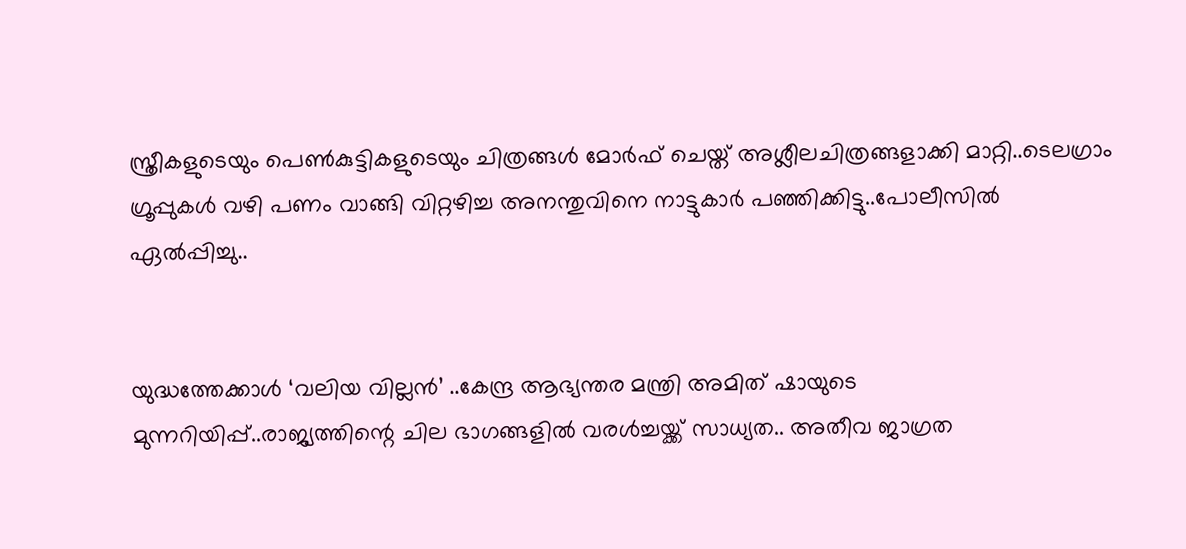സ്ത്രീകളുടെയും പെണ്‍കുട്ടികളുടെയും ചിത്രങ്ങള്‍ മോര്‍ഫ് ചെയ്ത് അശ്ലീലചിത്രങ്ങളാക്കി മാറ്റി..ടെലഗ്രാം ഗ്രൂപ്പുകള്‍ വഴി പണം വാങ്ങി വിറ്റഴിച്ച അനന്തുവിനെ നാട്ടുകാർ പഞ്ഞിക്കിട്ടു..പോലീസിൽ ഏൽപ്പിച്ചു..


യുദ്ധത്തേക്കാൾ ‘വലിയ വില്ലൻ’ ..കേന്ദ്ര ആഭ്യന്തര മന്ത്രി അമിത് ഷായുടെ മുന്നറിയിപ്പ്..രാജ്യത്തിന്റെ ചില ഭാഗങ്ങളിൽ വരൾച്ചയ്ക്ക് സാധ്യത.. അതീവ ജാഗ്രത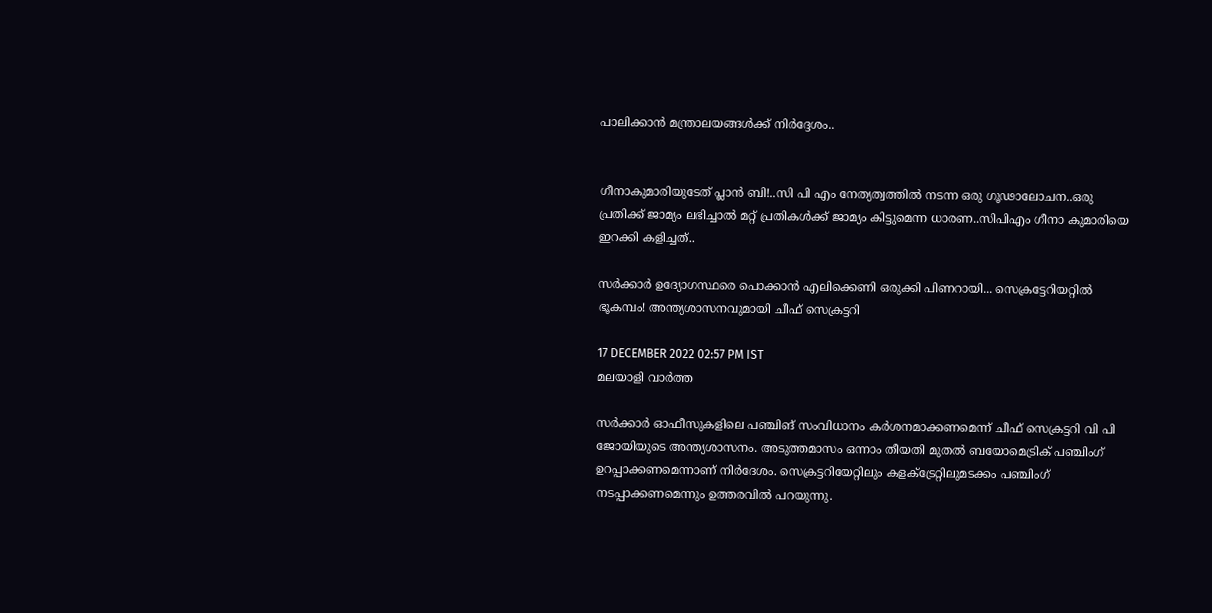പാലിക്കാൻ മന്ത്രാലയങ്ങൾക്ക് നിർദ്ദേശം..


ഗീനാകുമാരിയുടേത് പ്ലാൻ ബി!..സി പി എം നേത്യത്വത്തിൽ നടന്ന ഒരു ഗൂഢാലോചന..ഒരു പ്രതിക്ക് ജാമ്യം ലഭിച്ചാൽ മറ്റ് പ്രതികൾക്ക് ജാമ്യം കിട്ടുമെന്ന ധാരണ..സിപിഎം ഗീനാ കുമാരിയെ ഇറക്കി കളിച്ചത്..

സർക്കാർ ഉദ്യോഗസ്ഥരെ പൊക്കാൻ എലിക്കെണി ഒരുക്കി പിണറായി... സെക്രട്ടേറിയറ്റിൽ ഭൂകമ്പം! അന്ത്യശാസനവുമായി ചീഫ് സെക്രട്ടറി

17 DECEMBER 2022 02:57 PM IST
മലയാളി വാര്‍ത്ത

സർക്കാർ ഓഫീസുകളിലെ പഞ്ചിങ് സംവിധാനം കർശനമാക്കണമെന്ന് ചീഫ് സെക്രട്ടറി വി പി ജോയിയുടെ അന്ത്യശാസനം. അടുത്തമാസം ഒന്നാം തീയതി മുതൽ ബയോമെട്രിക് പഞ്ചിംഗ് ഉറപ്പാക്കണമെന്നാണ് നിർദേശം. സെക്രട്ടറിയേറ്റിലും കളക്‌ട്രേറ്റിലുമടക്കം പഞ്ചിംഗ് നടപ്പാക്കണമെന്നും ഉത്തരവിൽ പറയുന്നു.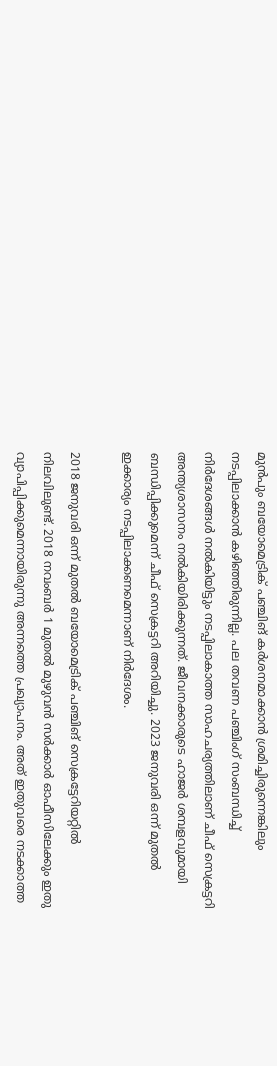മുൻപും ബയോമെട്രിക് പഞ്ചിങ് കർശനമാക്കാൻ ശ്രമിച്ചിരുന്നെങ്കിലും നടപ്പിലാക്കാൻ കഴിഞ്ഞിരുന്നില്ല. പല തവണ പഞ്ചിംഗ് സംബന്ധിച്ച് നിർദേശങ്ങൾ നൽകിയിട്ടും നടപ്പിലാകാത്ത സാഹചര്യത്തിലാണ് ചീഫ് സെക്രട്ടറി അന്ത്യശാസനം നൽകിയിരിക്കുന്നത്. ജീവനക്കാരുടെ ഹാജർ ശമ്പളവുമായി ബന്ധിപ്പിക്കുമെന്ന് ചീഫ് സെക്രട്ടറി അറിയിച്ചു. 2023 ജനുവരി ഒന്ന് മുതൽ ഇക്കാര്യം നടപ്പിലാക്കണമെന്നാണ് നിർദേശം.

2018 ജനുവരി ഒന്ന് മുതൽ ബയോമെട്രിക് പഞ്ചിങ് സെക്രട്ടേറിയറ്റിൽ നിലവിലുണ്ട്. 2018 നവംബർ 1 മുതൽ മുഴുവൻ സർക്കാർ ഓഫീസിലേക്കും ഇതു വ്യാപിപ്പിക്കുമെന്നായിരുന്നു അന്നത്തെ പ്രഖ്യാപനം. അത് ഇതുവരെ നടക്കാത്ത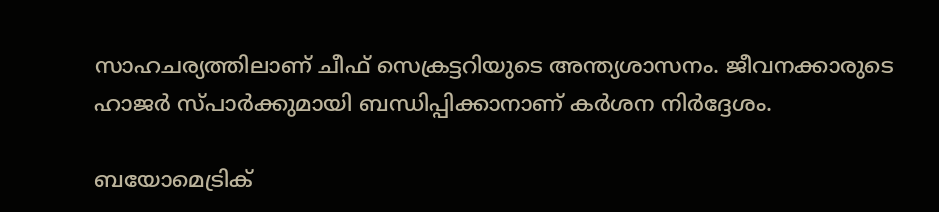സാഹചര്യത്തിലാണ് ചീഫ് സെക്രട്ടറിയുടെ അന്ത്യശാസനം. ജീവനക്കാരുടെ ഹാജർ സ്പാർക്കുമായി ബന്ധിപ്പിക്കാനാണ് കർശന നിർദ്ദേശം.

ബയോമെട്രിക്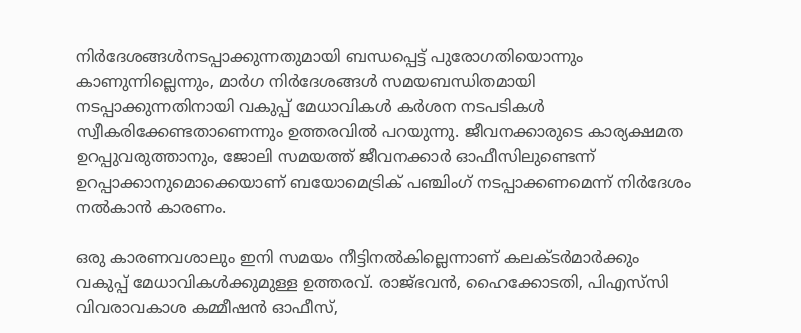നിർദേശങ്ങൾനടപ്പാക്കുന്നതുമായി ബന്ധപ്പെട്ട് പുരോഗതിയൊന്നും കാണുന്നില്ലെന്നും, മാർഗ നിർദേശങ്ങൾ സമയബന്ധിതമായി നടപ്പാക്കുന്നതിനായി വകുപ്പ്‌ മേധാവികൾ കർശന നടപടികൾ സ്വീകരിക്കേണ്ടതാണെന്നും ഉത്തരവിൽ പറയുന്നു. ജീവനക്കാരുടെ കാര്യക്ഷമത ഉറപ്പുവരുത്താനും, ജോലി സമയത്ത് ജീവനക്കാർ ഓഫീസിലുണ്ടെന്ന് ഉറപ്പാക്കാനുമൊക്കെയാണ് ബയോമെട്രിക് പഞ്ചിംഗ് നടപ്പാക്കണമെന്ന് നിർദേശം നൽകാൻ കാരണം.

ഒരു കാരണവശാലും ഇനി സമയം നീട്ടിനൽകില്ലെന്നാണ് കലക്ടർമാർക്കും വകുപ്പ് മേധാവികൾക്കുമുള്ള ഉത്തരവ്. രാജ്ഭവൻ, ഹൈക്കോടതി, പിഎസ്‌സി വിവരാവകാശ കമ്മീഷൻ ഓഫീസ്,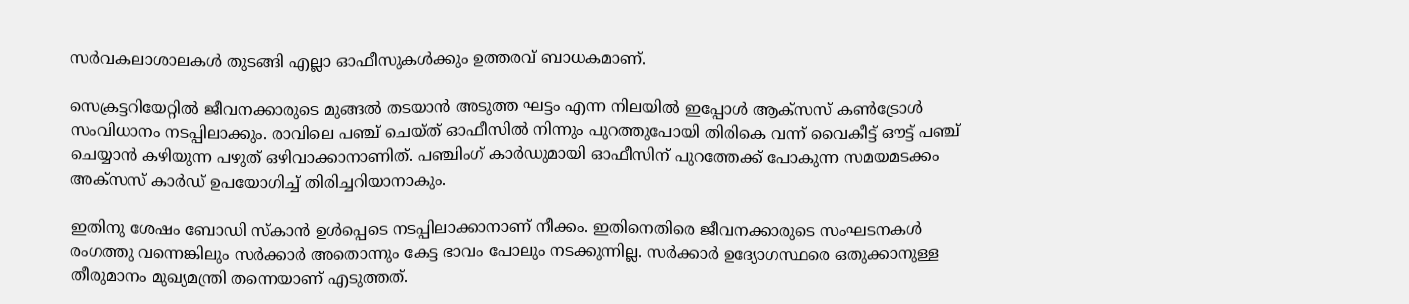സർവകലാശാലകൾ തുടങ്ങി എല്ലാ ഓഫീസുകൾക്കും ഉത്തരവ് ബാധകമാണ്.

സെക്രട്ടറിയേറ്റിൽ ജീവനക്കാരുടെ മുങ്ങൽ തടയാൻ അടുത്ത ഘട്ടം എന്ന നിലയിൽ ഇപ്പോൾ ആക്‌സസ് കൺട്രോൾ സംവിധാനം നടപ്പിലാക്കും. രാവിലെ പഞ്ച് ചെയ്ത് ഓഫീസിൽ നിന്നും പുറത്തുപോയി തിരികെ വന്ന് വൈകീട്ട് ഔട്ട് പഞ്ച് ചെയ്യാൻ കഴിയുന്ന പഴുത് ഒഴിവാക്കാനാണിത്. പഞ്ചിംഗ് കാർഡുമായി ഓഫീസിന് പുറത്തേക്ക് പോകുന്ന സമയമടക്കം അക്‌സസ് കാർഡ് ഉപയോഗിച്ച് തിരിച്ചറിയാനാകും.

ഇതിനു ശേഷം ബോഡി സ്കാൻ ഉൾപ്പെടെ നടപ്പിലാക്കാനാണ് നീക്കം. ഇതിനെതിരെ ജീവനക്കാരുടെ സംഘടനകൾ രംഗത്തു വന്നെങ്കിലും സർക്കാർ അതൊന്നും കേട്ട ഭാവം പോലും നടക്കുന്നില്ല. സർക്കാർ ഉദ്യോഗസ്ഥരെ ഒതുക്കാനുള്ള തീരുമാനം മുഖ്യമന്ത്രി തന്നെയാണ് എടുത്തത്.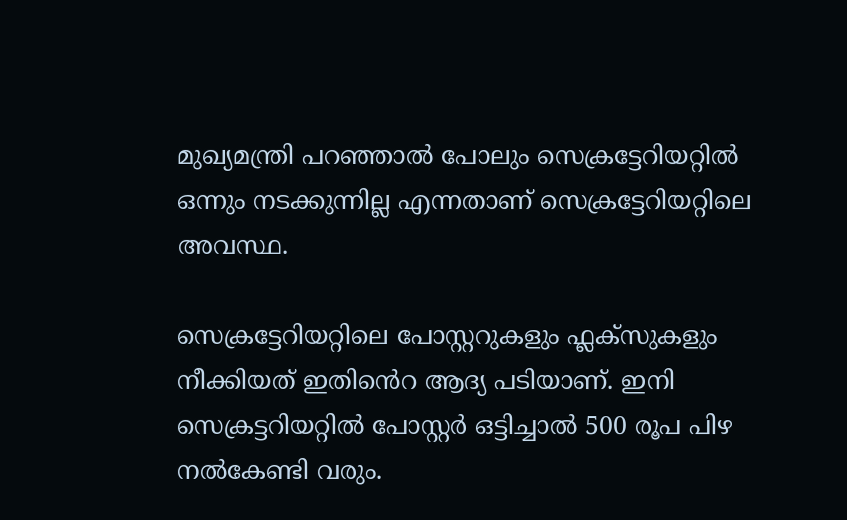മുഖ്യമന്ത്രി പറഞ്ഞാൽ പോലും സെക്രട്ടേറിയറ്റിൽ ഒന്നും നടക്കുന്നില്ല എന്നതാണ് സെക്രട്ടേറിയറ്റിലെ അവസ്ഥ.

സെക്രട്ടേറിയറ്റിലെ പോസ്റ്ററുകളും ഫ്ലക്സുകളും നീക്കിയത് ഇതിൻെറ ആദ്യ പടിയാണ്. ഇനി സെക്രട്ടറിയറ്റിൽ പോസ്റ്റർ ഒട്ടിച്ചാൽ 500 രൂപ പിഴ നൽകേണ്ടി വരും.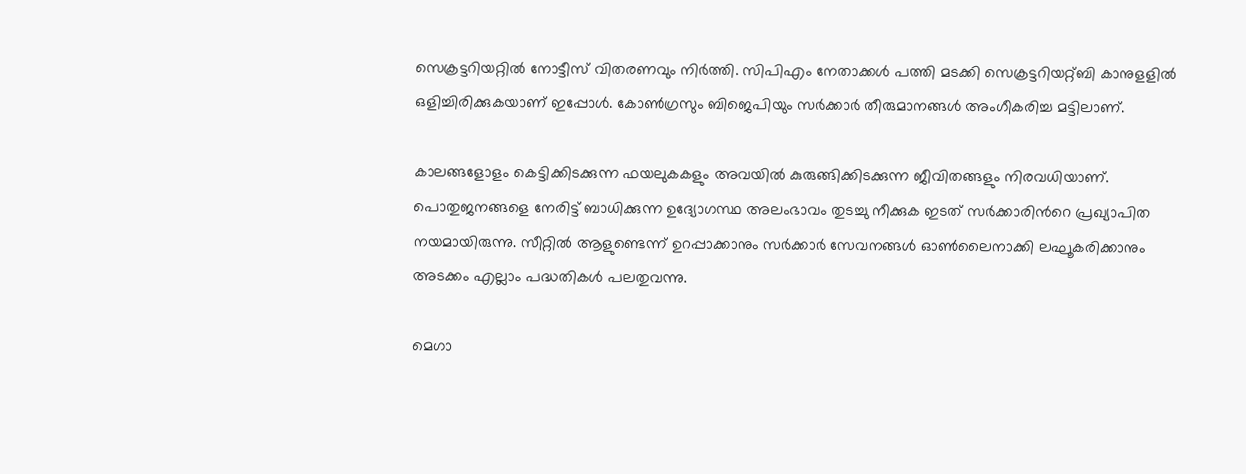സെക്രട്ടറിയറ്റിൽ നോട്ടീസ് വിതരണവും നിർത്തി. സിപിഎം നേതാക്കൾ പത്തി മടക്കി സെക്രട്ടറിയറ്റ്ബി കാനുളളിൽ ഒളിച്ചിരിക്കുകയാണ് ഇപ്പോൾ. കോൺഗ്രസും ബിജെപിയും സർക്കാർ തീരുമാനങ്ങൾ അംഗീകരിച്ച മട്ടിലാണ്.

കാലങ്ങളോളം കെട്ടിക്കിടക്കുന്ന ഫയലുകകളും അവയിൽ കുരുങ്ങിക്കിടക്കുന്ന ജീവിതങ്ങളും നിരവധിയാണ്. പൊതുജനങ്ങളെ നേരിട്ട് ബാധിക്കുന്ന ഉദ്യോഗസ്ഥ അലംഭാവം തുടച്ചു നീക്കുക ഇടത് സർക്കാരിൻറെ പ്രഖ്യാപിത നയമായിരുന്നു. സീറ്റിൽ ആളുണ്ടെന്ന് ഉറപ്പാക്കാനും സർക്കാർ സേവനങ്ങൾ ഓൺലൈനാക്കി ലഘൂകരിക്കാനും അടക്കം എല്ലാം പദ്ധതികൾ പലതുവന്നു.

മെഗാ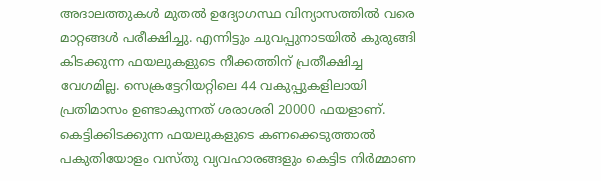അദാലത്തുകൾ മുതൽ ഉദ്യോഗസ്ഥ വിന്യാസത്തിൽ വരെ മാറ്റങ്ങൾ പരീക്ഷിച്ചു. എന്നിട്ടും ചുവപ്പുനാടയിൽ കുരുങ്ങി കിടക്കുന്ന ഫയലുകളുടെ നീക്കത്തിന് പ്രതീക്ഷിച്ച വേഗമില്ല. സെക്രട്ടേറിയറ്റിലെ 44 വകുപ്പുകളിലായി പ്രതിമാസം ഉണ്ടാകുന്നത് ശരാശരി 20000 ഫയളാണ്. കെട്ടിക്കിടക്കുന്ന ഫയലുകളുടെ കണക്കെടുത്താൽ പകുതിയോളം വസ്തു വ്യവഹാരങ്ങളും കെട്ടിട നിർമ്മാണ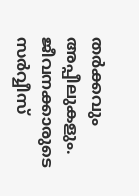തർക്കവും അപ്പീലുകളും. ജീവനക്കാരുടെ സർവ്വീസ്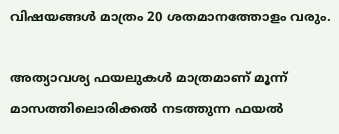വിഷയങ്ങൾ മാത്രം 20 ശതമാനത്തോളം വരും.

അത്യാവശ്യ ഫയലുകൾ മാത്രമാണ് മൂന്ന് മാസത്തിലൊരിക്കൽ നടത്തുന്ന ഫയൽ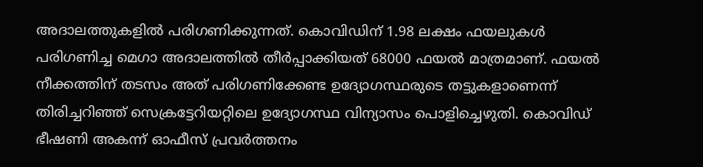അദാലത്തുകളിൽ പരിഗണിക്കുന്നത്. കൊവിഡിന് 1.98 ലക്ഷം ഫയലുകൾ പരിഗണിച്ച മെഗാ അദാലത്തിൽ തീർപ്പാക്കിയത് 68000 ഫയൽ മാത്രമാണ്. ഫയൽ നീക്കത്തിന് തടസം അത് പരിഗണിക്കേണ്ട ഉദ്യോഗസ്ഥരുടെ തട്ടുകളാണെന്ന് തിരിച്ചറിഞ്ഞ് സെക്രട്ടേറിയറ്റിലെ ഉദ്യോഗസ്ഥ വിന്യാസം പൊളിച്ചെഴുതി. കൊവിഡ് ഭീഷണി അകന്ന് ഓഫീസ് പ്രവർത്തനം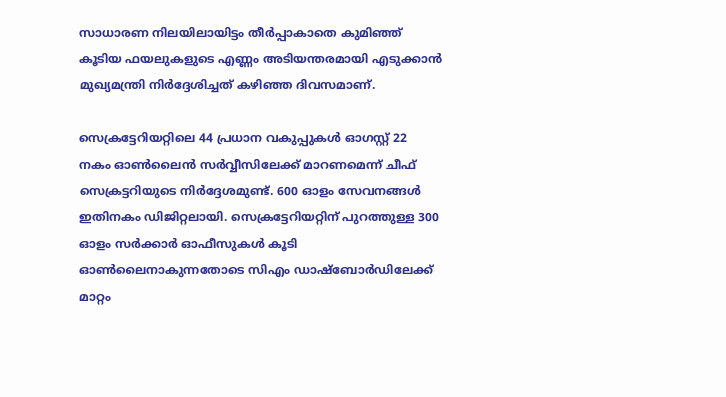സാധാരണ നിലയിലായിട്ടം തീർപ്പാകാതെ കുമിഞ്ഞ് കൂടിയ ഫയലുകളുടെ എണ്ണം അടിയന്തരമായി എടുക്കാൻ മുഖ്യമന്ത്രി നിർദ്ദേശിച്ചത് കഴിഞ്ഞ ദിവസമാണ്.

സെക്രട്ടേറിയറ്റിലെ 44 പ്രധാന വകുപ്പുകൾ ഓഗസ്റ്റ് 22 നകം ഓൺലൈൻ സർവ്വീസിലേക്ക് മാറണമെന്ന് ചീഫ് സെക്രട്ടറിയുടെ നിർദ്ദേശമുണ്ട്. 600 ഓളം സേവനങ്ങൾ ഇതിനകം ഡിജിറ്റലായി. സെക്രട്ടേറിയറ്റിന് പുറത്തുള്ള 300 ഓളം സർക്കാർ ഓഫീസുകൾ കൂടി ഓൺലൈനാകുന്നതോടെ സിഎം ഡാഷ്ബോർഡിലേക്ക് മാറ്റം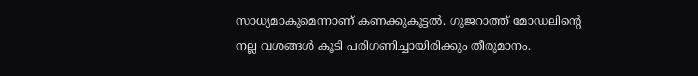സാധ്യമാകുമെന്നാണ് കണക്കുകൂട്ടൽ. ഗുജറാത്ത് മോഡലിന്റെ നല്ല വശങ്ങൾ കൂടി പരിഗണിച്ചായിരിക്കും തീരുമാനം.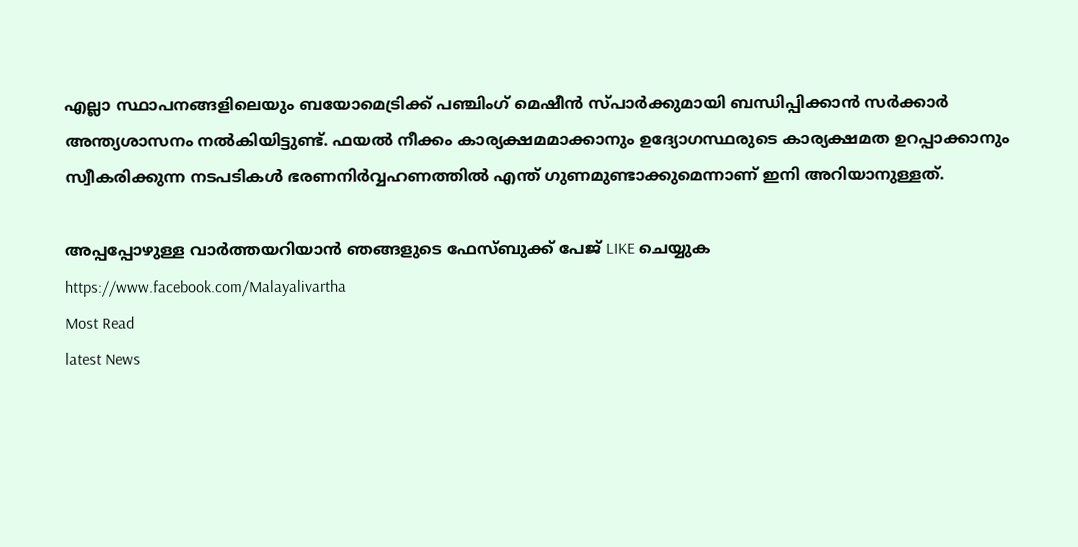എല്ലാ സ്ഥാപനങ്ങളിലെയും ബയോമെട്രിക്ക് പഞ്ചിംഗ് മെഷീൻ സ്പാർക്കുമായി ബന്ധിപ്പിക്കാൻ സർക്കാർ അന്ത്യശാസനം നൽകിയിട്ടുണ്ട്. ഫയൽ നീക്കം കാര്യക്ഷമമാക്കാനും ഉദ്യോഗസ്ഥരുടെ കാര്യക്ഷമത ഉറപ്പാക്കാനും സ്വീകരിക്കുന്ന നടപടികൾ ഭരണനിർവ്വഹണത്തിൽ എന്ത് ഗുണമുണ്ടാക്കുമെന്നാണ് ഇനി അറിയാനുള്ളത്.

അപ്പപ്പോഴുള്ള വാര്‍ത്തയറിയാന്‍ ഞങ്ങളുടെ ഫേസ്‌ബുക്ക്‌ പേജ് LIKE ചെയ്യുക
https://www.facebook.com/Malayalivartha
Most Read
latest News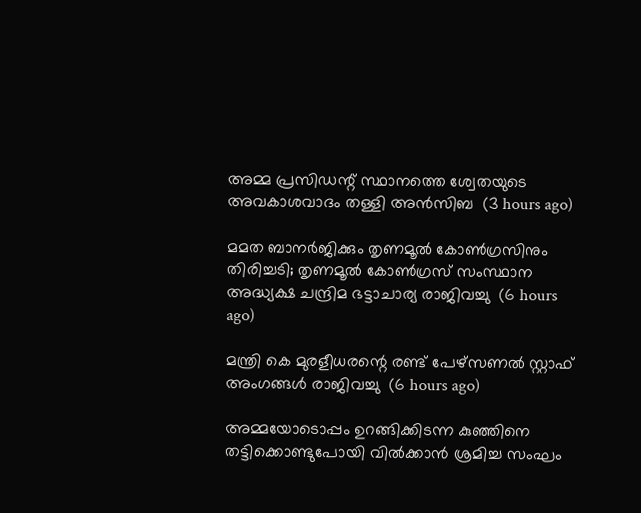അമ്മ പ്രസിഡന്റ് സ്ഥാനത്തെ ശ്വേതയുടെ അവകാശവാദം തള്ളി അന്‍സിബ  (3 hours ago)

മമത ബാനര്‍ജിക്കും തൃണമൂല്‍ കോണ്‍ഗ്രസിനും തിരിച്ചടി; തൃണമൂല്‍ കോണ്‍ഗ്രസ് സംസ്ഥാന അദ്ധ്യക്ഷ ചന്ദ്രിമ ഭട്ടാചാര്യ രാജിവച്ചു  (6 hours ago)

മന്ത്രി കെ മുരളീധരന്റെ രണ്ട് പേഴ്‌സണല്‍ സ്റ്റാഫ് അംഗങ്ങള്‍ രാജിവച്ചു  (6 hours ago)

അമ്മയോടൊപ്പം ഉറങ്ങിക്കിടന്ന കുഞ്ഞിനെ തട്ടിക്കൊണ്ടുപോയി വില്‍ക്കാന്‍ ശ്രമിച്ച സംഘം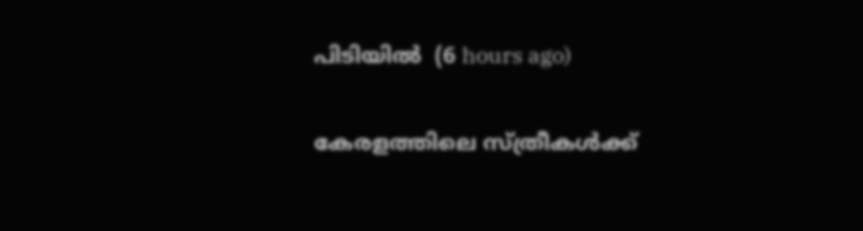പിടിയില്‍  (6 hours ago)

കേരളത്തിലെ സ്ത്രീകള്‍ക്ക്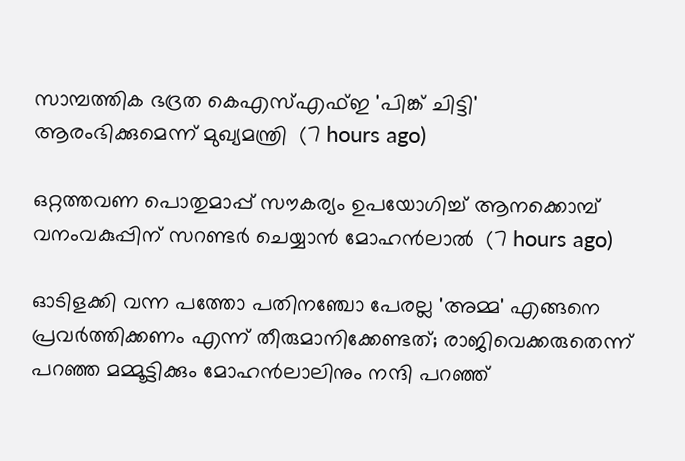സാമ്പത്തിക ഭദ്രത കെഎസ്എഫ്ഇ 'പിങ്ക് ചിട്ടി' ആരംഭിക്കുമെന്ന് മുഖ്യമന്ത്രി  (7 hours ago)

ഒറ്റത്തവണ പൊതുമാപ്പ് സൗകര്യം ഉപയോഗിച്ച് ആനക്കൊമ്പ് വനംവകുപ്പിന് സറണ്ടര്‍ ചെയ്യാന്‍ മോഹന്‍ലാല്‍  (7 hours ago)

ഓടിളക്കി വന്ന പത്തോ പതിനഞ്ചോ പേരല്ല 'അമ്മ' എങ്ങനെ പ്രവര്‍ത്തിക്കണം എന്ന് തീരുമാനിക്കേണ്ടത്; രാജിവെക്കരുതെന്ന് പറഞ്ഞ മമ്മൂട്ടിക്കും മോഹന്‍ലാലിനും നന്ദി പറഞ്ഞ്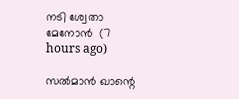നടി ശ്വേതാ മേനോന്‍  (7 hours ago)

സല്‍മാന്‍ ഖാന്റെ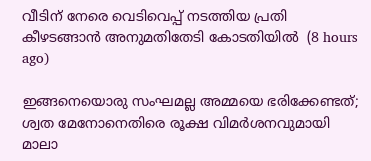വീടിന് നേരെ വെടിവെപ്പ് നടത്തിയ പ്രതി കീഴടങ്ങാന്‍ അനുമതിതേടി കോടതിയില്‍  (8 hours ago)

ഇങ്ങനെയൊരു സംഘമല്ല അമ്മയെ ഭരിക്കേണ്ടത്; ശ്വത മേനോനെതിരെ രൂക്ഷ വിമര്‍ശനവുമായി മാലാ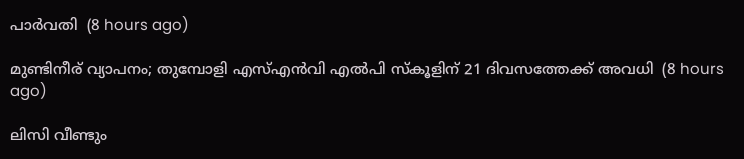പാര്‍വതി  (8 hours ago)

മുണ്ടിനീര് വ്യാപനം; തുമ്പോളി എസ്എന്‍വി എല്‍പി സ്‌കൂളിന് 21 ദിവസത്തേക്ക് അവധി  (8 hours ago)

ലിസി വീണ്ടും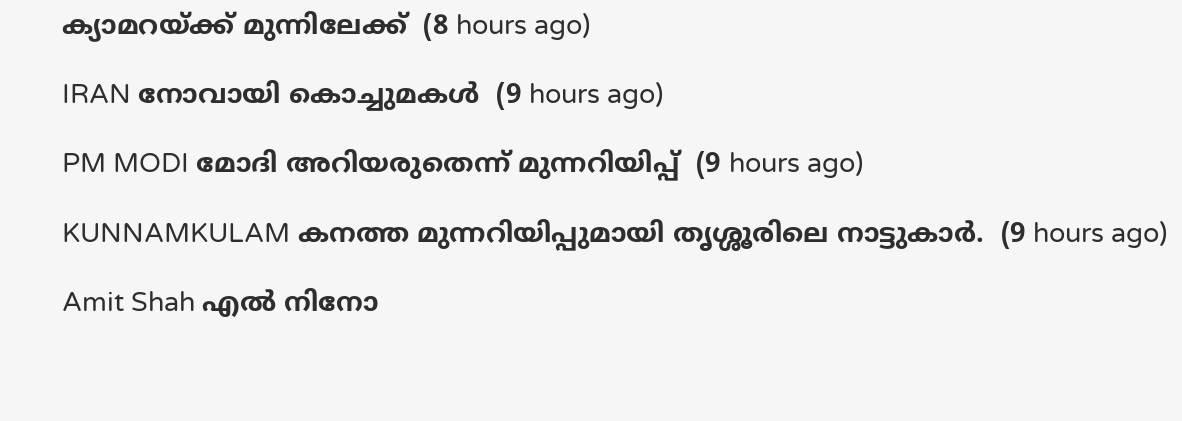ക്യാമറയ്ക്ക് മുന്നിലേക്ക്  (8 hours ago)

IRAN നോവായി കൊച്ചുമകൾ  (9 hours ago)

PM MODI മോദി അറിയരുതെന്ന് മുന്നറിയിപ്പ്  (9 hours ago)

KUNNAMKULAM കനത്ത മുന്നറിയിപ്പുമായി തൃശ്ശൂരിലെ നാട്ടുകാര്‍.  (9 hours ago)

Amit Shah എൽ നിനോ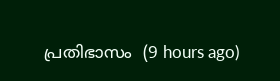പ്രതിഭാസം  (9 hours ago)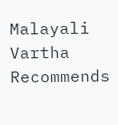Malayali Vartha Recommends